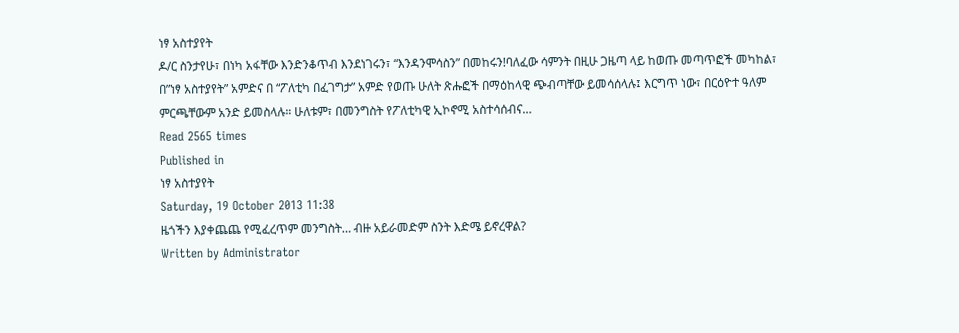ነፃ አስተያየት
ዶ/ር ስንታየሁ፣ በነካ አፋቸው እንድንቆጥብ እንደነገሩን፣ “እንዳንሞሳስን” በመከሩን!ባለፈው ሳምንት በዚሁ ጋዜጣ ላይ ከወጡ መጣጥፎች መካከል፣ በ”ነፃ አስተያየት” አምድና በ “ፖለቲካ በፈገግታ” አምድ የወጡ ሁለት ጽሑፎች በማዕከላዊ ጭብጣቸው ይመሳሰላሉ፤ እርግጥ ነው፣ በርዕዮተ ዓለም ምርጫቸውም አንድ ይመስላሉ። ሁለቱም፣ በመንግስት የፖለቲካዊ ኢኮኖሚ አስተሳሰብና…
Read 2565 times
Published in
ነፃ አስተያየት
Saturday, 19 October 2013 11:38
ዜጎችን እያቀጨጨ የሚፈረጥም መንግስት… ብዙ አይራመድም ስንት እድሜ ይኖረዋል?
Written by Administrator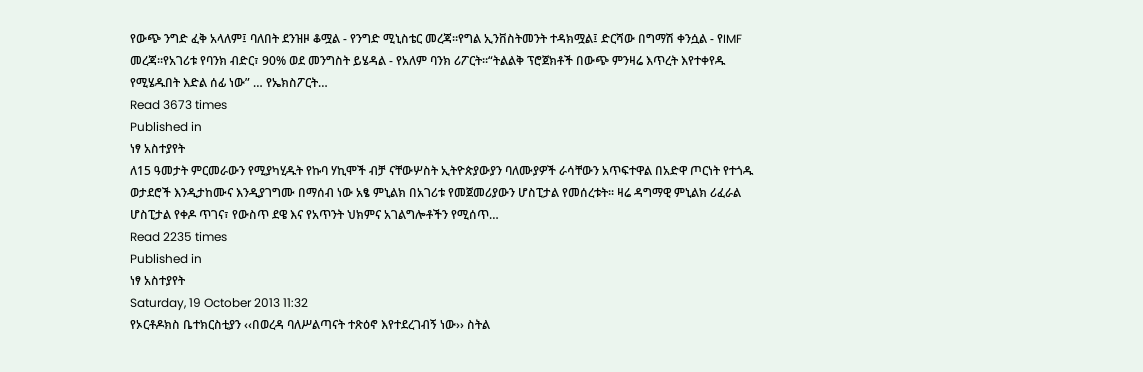የውጭ ንግድ ፈቅ አላለም፤ ባለበት ደንዝዞ ቆሟል - የንግድ ሚኒስቴር መረጃ።የግል ኢንቨስትመንት ተዳክሟል፤ ድርሻው በግማሽ ቀንሷል - የIMF መረጃ።የአገሪቱ የባንክ ብድር፣ 90% ወደ መንግስት ይሄዳል - የአለም ባንክ ሪፖርት።“ትልልቅ ፕሮጀክቶች በውጭ ምንዛሬ እጥረት እየተቀየዱ የሚሄዱበት እድል ሰፊ ነው” … የኤክስፖርት…
Read 3673 times
Published in
ነፃ አስተያየት
ለ15 ዓመታት ምርመራውን የሚያካሂዱት የኩባ ሃኪሞች ብቻ ናቸውሦስት ኢትዮጵያውያን ባለሙያዎች ራሳቸውን አጥፍተዋል በአድዋ ጦርነት የተጎዱ ወታደሮች እንዲታከሙና እንዲያገግሙ በማሰብ ነው አፄ ምኒልክ በአገሪቱ የመጀመሪያውን ሆስፒታል የመሰረቱት፡፡ ዛሬ ዳግማዊ ምኒልክ ሪፈራል ሆስፒታል የቀዶ ጥገና፣ የውስጥ ደዌ እና የአጥንት ህክምና አገልግሎቶችን የሚሰጥ…
Read 2235 times
Published in
ነፃ አስተያየት
Saturday, 19 October 2013 11:32
የኦርቶዶክስ ቤተክርስቲያን ‹‹በወረዳ ባለሥልጣናት ተጽዕኖ እየተደረገብኝ ነው›› ስትል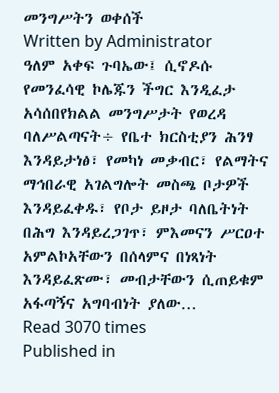መንግሥትን ወቀሰች
Written by Administrator
ዓለም አቀፍ ጉባኤው፤ ሲኖዶሱ የመንፈሳዊ ኮሌጁን ችግር እንዲፈታ አሳሰበየክልል መንግሥታት የወረዳ ባለሥልጣናት÷ የቤተ ክርስቲያን ሕንፃ እንዳይታነፅ፣ የመካነ መቃብር፣ የልማትና ማኅበራዊ አገልግሎት መስጫ ቦታዎች እንዳይፈቀዱ፣ የቦታ ይዞታ ባለቤትነት በሕግ እንዳይረጋገጥ፣ ምእመናን ሥርዐተ አምልኮአቸውን በሰላምና በነጻነት እንዳይፈጽሙ፣ መብታቸውን ሲጠይቁም አፋጣኝና አግባብነት ያለው…
Read 3070 times
Published in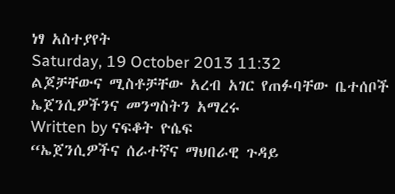ነፃ አስተያየት
Saturday, 19 October 2013 11:32
ልጆቻቸውና ሚስቶቻቸው አረብ አገር የጠፉባቸው ቤተሰቦች ኤጀንሲዎችንና መንግስትን አማረሩ
Written by ናፍቆት ዮሴፍ
“ኤጀንሲዎችና ሰራተኛና ማህበራዊ ጉዳይ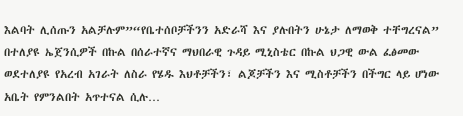እልባት ሊሰጡን አልቻሉም”“የቤተሰቦቻችንን አድራሻ እና ያሉበትን ሁኔታ ለማወቅ ተቸግረናል” በተለያዩ ኤጀንሲዎች በኩል በሰራተኛና ማህበራዊ ጉዳይ ሚኒስቴር በኩል ህጋዊ ውል ፈፅመው ወደተለያዩ የአረብ አገራት ለስራ የሄዱ እህቶቻችን፣ ልጆቻችን እና ሚስቶቻችን በችግር ላይ ሆነው አቤት የምንልበት አጥተናል ሲሉ…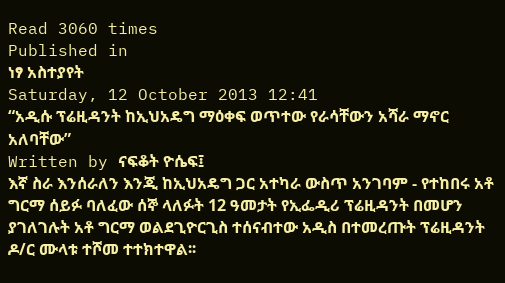Read 3060 times
Published in
ነፃ አስተያየት
Saturday, 12 October 2013 12:41
“አዲሱ ፕሬዚዳንት ከኢህአዴግ ማዕቀፍ ወጥተው የራሳቸውን አሻራ ማኖር አለባቸው”
Written by ናፍቆት ዮሴፍ፤
እኛ ስራ እንሰራለን እንጂ ከኢህአዴግ ጋር አተካራ ውስጥ አንገባም - የተከበሩ አቶ ግርማ ሰይፉ ባለፈው ሰኞ ላለፉት 12 ዓመታት የኢፌዲሪ ፕሬዚዳንት በመሆን ያገለገሉት አቶ ግርማ ወልደጊዮርጊስ ተሰናብተው አዲስ በተመረጡት ፕሬዚዳንት ዶ/ር ሙላቱ ተሾመ ተተክተዋል፡፡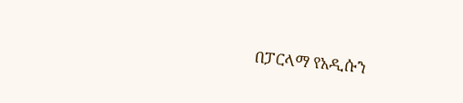በፓርላማ የአዲሱን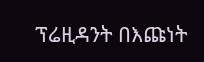ፕሬዚዳንት በእጩነት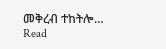መቅረብ ተከትሎ…
Read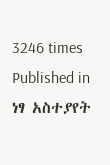3246 times
Published in
ነፃ አስተያየት